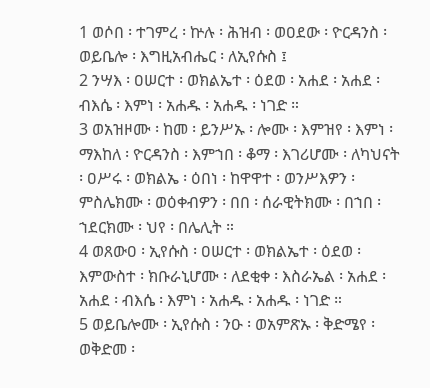1 ወሶበ ፡ ተገምረ ፡ ኵሉ ፡ ሕዝብ ፡ ወዐደው ፡ ዮርዳንስ ፡ ወይቤሎ ፡ እግዚአብሔር ፡ ለኢየሱስ ፤
2 ንሣእ ፡ ዐሠርተ ፡ ወክልኤተ ፡ ዕደወ ፡ አሐደ ፡ አሐደ ፡ ብእሴ ፡ እምነ ፡ አሐዱ ፡ አሐዱ ፡ ነገድ ።
3 ወአዝዞሙ ፡ ከመ ፡ ይንሥኡ ፡ ሎሙ ፡ እምዝየ ፡ እምነ ፡ ማእከለ ፡ ዮርዳንስ ፡ እምኀበ ፡ ቆማ ፡ እገሪሆሙ ፡ ለካህናት ፡ ዐሥሩ ፡ ወክልኤ ፡ ዕበነ ፡ ከዋዋተ ፡ ወንሥእዎን ፡ ምስሌክሙ ፡ ወዕቀብዎን ፡ በበ ፡ ሰራዊትክሙ ፡ በኀበ ፡ ኀደርክሙ ፡ ህየ ፡ በሌሊት ።
4 ወጸውዐ ፡ ኢየሱስ ፡ ዐሠርተ ፡ ወክልኤተ ፡ ዕደወ ፡ እምውስተ ፡ ክቡራኒሆሙ ፡ ለደቂቀ ፡ እስራኤል ፡ አሐደ ፡ አሐደ ፡ ብእሴ ፡ እምነ ፡ አሐዱ ፡ አሐዱ ፡ ነገድ ።
5 ወይቤሎሙ ፡ ኢየሱስ ፡ ንዑ ፡ ወአምጽኡ ፡ ቅድሜየ ፡ ወቅድመ ፡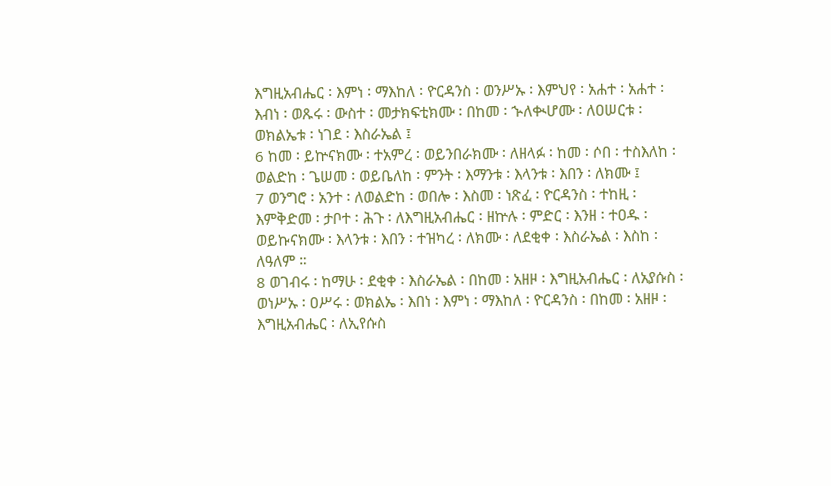እግዚአብሔር ፡ እምነ ፡ ማእከለ ፡ ዮርዳንስ ፡ ወንሥኡ ፡ እምህየ ፡ አሐተ ፡ አሐተ ፡ እብነ ፡ ወጹሩ ፡ ውስተ ፡ መታክፍቲክሙ ፡ በከመ ፡ ኍለቊሆሙ ፡ ለዐሠርቱ ፡ ወክልኤቱ ፡ ነገደ ፡ እስራኤል ፤
6 ከመ ፡ ይኵናክሙ ፡ ተአምረ ፡ ወይንበራክሙ ፡ ለዘላፉ ፡ ከመ ፡ ሶበ ፡ ተስእለከ ፡ ወልድከ ፡ ጌሠመ ፡ ወይቤለከ ፡ ምንት ፡ እማንቱ ፡ እላንቱ ፡ እበን ፡ ለክሙ ፤
7 ወንግሮ ፡ አንተ ፡ ለወልድከ ፡ ወበሎ ፡ እስመ ፡ ነጽፈ ፡ ዮርዳንስ ፡ ተከዚ ፡ እምቅድመ ፡ ታቦተ ፡ ሕጉ ፡ ለእግዚአብሔር ፡ ዘኵሉ ፡ ምድር ፡ እንዘ ፡ ተዐዱ ፡ ወይኩናክሙ ፡ እላንቱ ፡ እበን ፡ ተዝካረ ፡ ለክሙ ፡ ለደቂቀ ፡ እስራኤል ፡ እስከ ፡ ለዓለም ።
8 ወገብሩ ፡ ከማሁ ፡ ደቂቀ ፡ እስራኤል ፡ በከመ ፡ አዘዞ ፡ እግዚአብሔር ፡ ለአያሱስ ፡ ወነሥኡ ፡ ዐሥሩ ፡ ወክልኤ ፡ እበነ ፡ እምነ ፡ ማእከለ ፡ ዮርዳንስ ፡ በከመ ፡ አዘዞ ፡ እግዚአብሔር ፡ ለኢየሱስ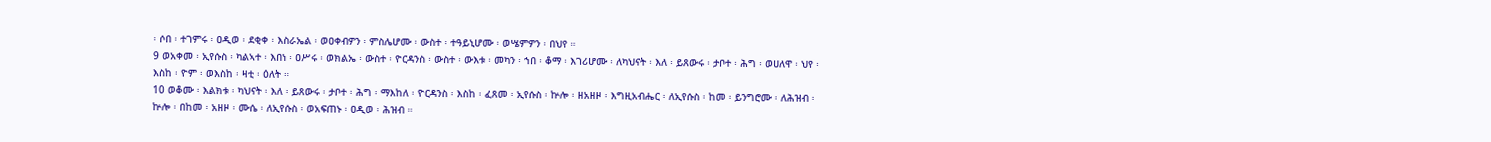፡ ሶበ ፡ ተገምሩ ፡ ዐዲወ ፡ ደቂቀ ፡ እስራኤል ፡ ወዐቀብዎን ፡ ምስሌሆሙ ፡ ውስተ ፡ ተዓይኒሆሙ ፡ ወሤምዎን ፡ በህየ ።
9 ወአቀመ ፡ ኢየሱስ ፡ ካልኣተ ፡ እበነ ፡ ዐሥሩ ፡ ወክልኤ ፡ ውስተ ፡ ዮርዳንስ ፡ ውስተ ፡ ውእቱ ፡ መካን ፡ ኀበ ፡ ቆማ ፡ እገሪሆሙ ፡ ለካህናት ፡ እለ ፡ ይጸውሩ ፡ ታቦተ ፡ ሕግ ፡ ወሀለዋ ፡ ህየ ፡ እስከ ፡ ዮም ፡ ወእስከ ፡ ዛቲ ፡ ዕለት ።
10 ወቆሙ ፡ እልክቱ ፡ ካህናት ፡ እለ ፡ ይጸውሩ ፡ ታቦተ ፡ ሕግ ፡ ማእከለ ፡ ዮርዳንስ ፡ እስከ ፡ ፈጸመ ፡ ኢየሱስ ፡ ኵሎ ፡ ዘአዘዞ ፡ እግዚአብሔር ፡ ለኢየሱስ ፡ ከመ ፡ ይንግሮሙ ፡ ለሕዝብ ፡ ኵሎ ፡ በከመ ፡ አዘዞ ፡ ሙሴ ፡ ለኢየሱስ ፡ ወአፍጠኑ ፡ ዐዲወ ፡ ሕዝብ ።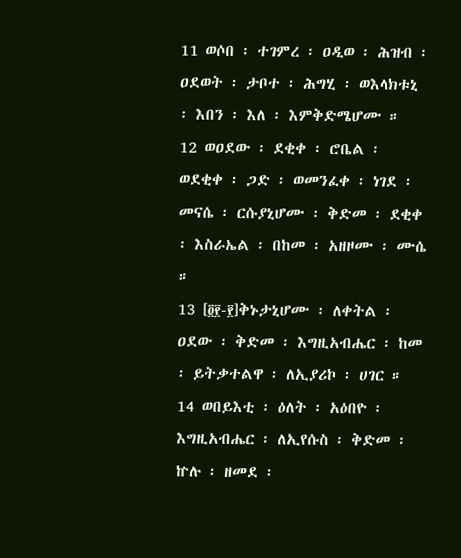11 ወሶበ ፡ ተገምረ ፡ ዐዲወ ፡ ሕዝብ ፡ ዐደወት ፡ ታቦተ ፡ ሕግሂ ፡ ወእላክቱኒ ፡ እበን ፡ እለ ፡ እምቅድሜሆሙ ።
12 ወዐደው ፡ ደቂቀ ፡ ሮቤል ፡ ወደቂቀ ፡ ጋድ ፡ ወመንፈቀ ፡ ነገደ ፡ መናሴ ፡ ርሱያኒሆሙ ፡ ቅድመ ፡ ደቂቀ ፡ እስራኤል ፡ በከመ ፡ አዘዞሙ ፡ ሙሴ ።
13 [፬፻-፻]ቅኑታኒሆሙ ፡ ለቀትል ፡ ዐደው ፡ ቅድመ ፡ እግዚአብሔር ፡ ከመ ፡ ይትቃተልዋ ፡ ለኢያሪኮ ፡ ሀገር ።
14 ወበይእቲ ፡ ዕለት ፡ አዕበዮ ፡ እግዚአብሔር ፡ ለኢየሱስ ፡ ቅድመ ፡ ኵሉ ፡ ዘመደ ፡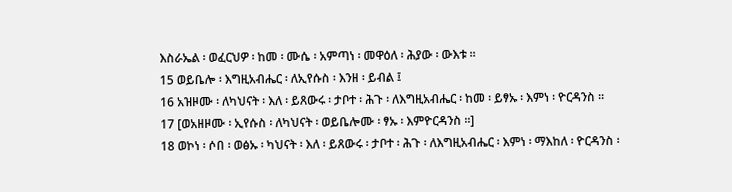እስራኤል ፡ ወፈርህዎ ፡ ከመ ፡ ሙሴ ፡ አምጣነ ፡ መዋዕለ ፡ ሕያው ፡ ውእቱ ።
15 ወይቤሎ ፡ እግዚአብሔር ፡ ለኢየሱስ ፡ እንዘ ፡ ይብል ፤
16 አዝዞሙ ፡ ለካህናት ፡ እለ ፡ ይጸውሩ ፡ ታቦተ ፡ ሕጉ ፡ ለእግዚአብሔር ፡ ከመ ፡ ይፃኡ ፡ እምነ ፡ ዮርዳንስ ።
17 [ወአዘዞሙ ፡ ኢየሱስ ፡ ለካህናት ፡ ወይቤሎሙ ፡ ፃኡ ፡ እምዮርዳንስ ።]
18 ወኮነ ፡ ሶበ ፡ ወፅኡ ፡ ካህናት ፡ እለ ፡ ይጸውሩ ፡ ታቦተ ፡ ሕጉ ፡ ለእግዚአብሔር ፡ እምነ ፡ ማእከለ ፡ ዮርዳንስ ፡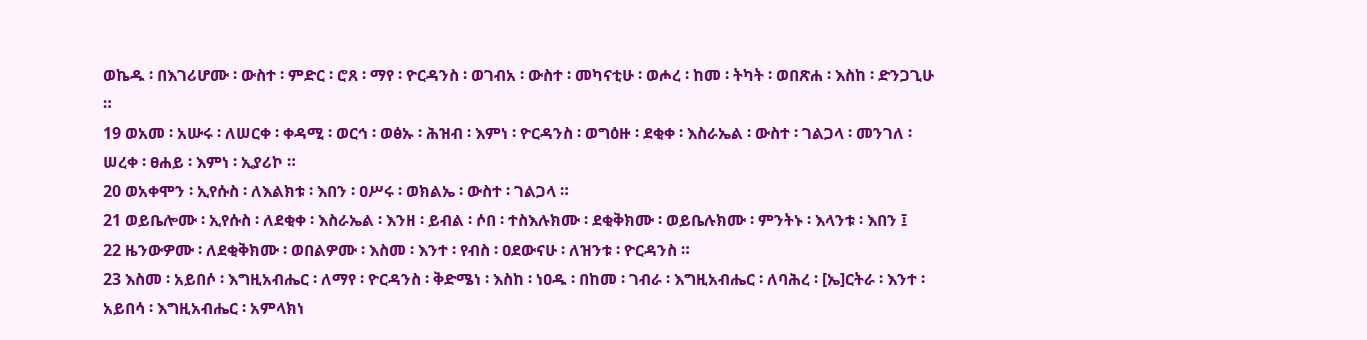ወኬዱ ፡ በእገሪሆሙ ፡ ውስተ ፡ ምድር ፡ ሮጸ ፡ ማየ ፡ ዮርዳንስ ፡ ወገብአ ፡ ውስተ ፡ መካናቲሁ ፡ ወሖረ ፡ ከመ ፡ ትካት ፡ ወበጽሐ ፡ እስከ ፡ ድንጋጊሁ ።
19 ወአመ ፡ አሡሩ ፡ ለሠርቀ ፡ ቀዳሚ ፡ ወርኅ ፡ ወፅኡ ፡ ሕዝብ ፡ እምነ ፡ ዮርዳንስ ፡ ወግዕዙ ፡ ደቂቀ ፡ እስራኤል ፡ ውስተ ፡ ገልጋላ ፡ መንገለ ፡ ሠረቀ ፡ ፀሐይ ፡ እምነ ፡ ኢያሪኮ ።
20 ወአቀሞን ፡ ኢየሱስ ፡ ለእልክቱ ፡ እበን ፡ ዐሥሩ ፡ ወክልኤ ፡ ውስተ ፡ ገልጋላ ።
21 ወይቤሎሙ ፡ ኢየሱስ ፡ ለደቂቀ ፡ እስራኤል ፡ እንዘ ፡ ይብል ፡ ሶበ ፡ ተስእሉክሙ ፡ ደቂቅክሙ ፡ ወይቤሉክሙ ፡ ምንትኑ ፡ እላንቱ ፡ እበን ፤
22 ዜንውዎሙ ፡ ለደቂቅክሙ ፡ ወበልዎሙ ፡ እስመ ፡ እንተ ፡ የብስ ፡ ዐደውናሁ ፡ ለዝንቱ ፡ ዮርዳንስ ።
23 እስመ ፡ አይበሶ ፡ እግዚአብሔር ፡ ለማየ ፡ ዮርዳንስ ፡ ቅድሜነ ፡ እስከ ፡ ነዐዱ ፡ በከመ ፡ ገብራ ፡ እግዚአብሔር ፡ ለባሕረ ፡ [ኤ]ርትራ ፡ እንተ ፡ አይበሳ ፡ እግዚአብሔር ፡ አምላክነ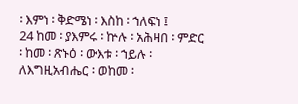፡ እምነ ፡ ቅድሜነ ፡ እስከ ፡ ኀለፍነ ፤
24 ከመ ፡ ያእምሩ ፡ ኵሉ ፡ አሕዛበ ፡ ምድር ፡ ከመ ፡ ጽኑዕ ፡ ውእቱ ፡ ኀይሉ ፡ ለእግዚአብሔር ፡ ወከመ ፡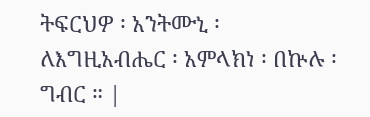ትፍርህዎ ፡ አንትሙኒ ፡ ለእግዚአብሔር ፡ አምላክነ ፡ በኵሉ ፡ ግብር ። |